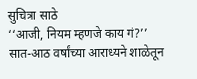सुचित्रा साठे
‘‘आजी, नियम म्हणजे काय गं?’’ सात-आठ वर्षांच्या आराध्यने शाळेतून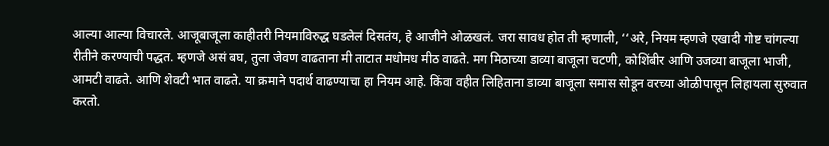आल्या आल्या विचारले. आजूबाजूला काहीतरी नियमाविरुद्ध घडलेलं दिसतंय, हे आजीने ओळखलं. जरा सावध होत ती म्हणाली, ‘‘अरे, नियम म्हणजे एखादी गोष्ट चांगल्या रीतीने करण्याची पद्धत. म्हणजे असं बघ, तुला जेवण वाढताना मी ताटात मधोमध मीठ वाढते. मग मिठाच्या डाव्या बाजूला चटणी, कोशिंबीर आणि उजव्या बाजूला भाजी, आमटी वाढते. आणि शेवटी भात वाढते. या क्रमाने पदार्थ वाढण्याचा हा नियम आहे. किंवा वहीत लिहिताना डाव्या बाजूला समास सोडून वरच्या ओळीपासून लिहायला सुरुवात करतो.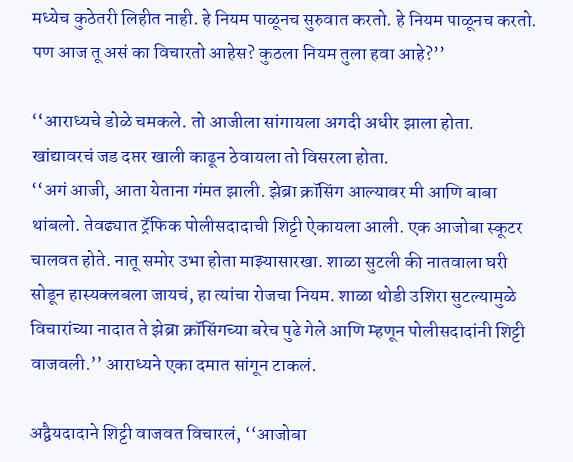मध्येच कुठेतरी लिहीत नाही. हे नियम पाळूनच सुरुवात करतो. हे नियम पाळूनच करतो. पण आज तू असं का विचारतो आहेस? कुठला नियम तुला हवा आहे?’’

‘‘आराध्यचे डोळे चमकले. तो आजीला सांगायला अगदी अधीर झाला होता. खांद्यावरचं जड दप्तर खाली काढून ठेवायला तो विसरला होता.
‘‘अगं आजी, आता येताना गंमत झाली. झेब्रा क्रॉसिंग आल्यावर मी आणि बाबा थांबलो. तेवढ्यात ट्रॅफिक पोलीसदादाची शिट्टी ऐकायला आली. एक आजोबा स्कूटर चालवत होते. नातू समोर उभा होता माझ्यासारखा. शाळा सुटली की नातवाला घरी सोडून हास्यक्लबला जायचं, हा त्यांचा रोजचा नियम. शाळा थोडी उशिरा सुटल्यामुळे विचारांच्या नादात ते झेब्रा क्रॉसिंगच्या बरेच पुढे गेले आणि म्हणून पोलीसदादांनी शिट्टी वाजवली.’’ आराध्यने एका दमात सांगून टाकलं.

अद्वैयदादाने शिट्टी वाजवत विचारलं, ‘‘आजोबा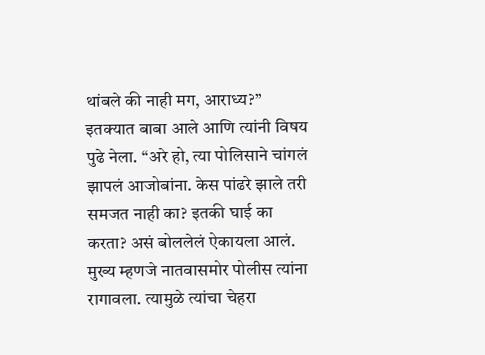थांबले की नाही मग, आराध्य?’’
इतक्यात बाबा आले आणि त्यांनी विषय पुढे नेला. ‘‘अरे हो, त्या पोलिसाने चांगलं झापलं आजोबांना. केस पांढरे झाले तरी समजत नाही का? इतकी घाई का करता? असं बोललेलं ऐकायला आलं. मुख्य म्हणजे नातवासमोर पोलीस त्यांना रागावला. त्यामुळे त्यांचा चेहरा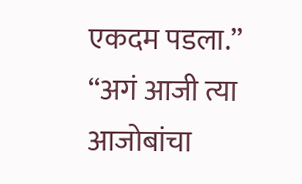एकदम पडला.’’
‘‘अगं आजी त्या आजोबांचा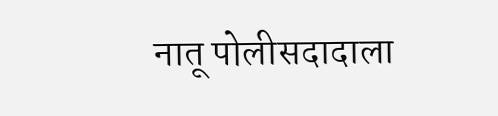नातू पोलीसदादाला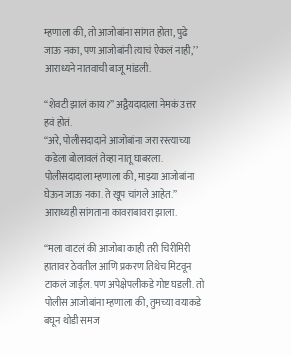म्हणाला की, तो आजोबांना सांगत होता, पुढे जाऊ नका, पण आजोबांनी त्याचं ऐकलं नाही,’’ आराध्यने नातवाची बाजू मांडली.

‘‘शेवटी झालं काय?’’ अद्वैयदादाला नेमकं उत्तर हवं होतं.
‘‘अरे, पोलीसदादाने आजोबांना जरा रस्त्याच्या कडेला बोलावलं तेव्हा नातू घाबरला. पोलीसदादाला म्हणाला की, माझ्या आजोबांना घेऊन जाऊ नका. ते खूप चांगले आहेत.’’ आराध्यही सांगताना कावराबावरा झाला.

‘‘मला वाटलं की आजोबा काही तरी चिरीमिरी हातावर ठेवतील आणि प्रकरण तिथेच मिटवून टाकलं जाईल. पण अपेक्षेपलीकडे गोष्ट घडली. तो पोलीस आजोबांना म्हणाला की, तुमच्या वयाकडे बघून थोडी समज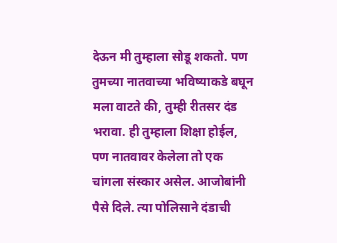देऊन मी तुम्हाला सोडू शकतो. पण तुमच्या नातवाच्या भविष्याकडे बघून मला वाटते की, तुम्ही रीतसर दंड भरावा. ही तुम्हाला शिक्षा होईल, पण नातवावर केलेला तो एक चांगला संस्कार असेल. आजोबांनी पैसे दिले. त्या पोलिसाने दंडाची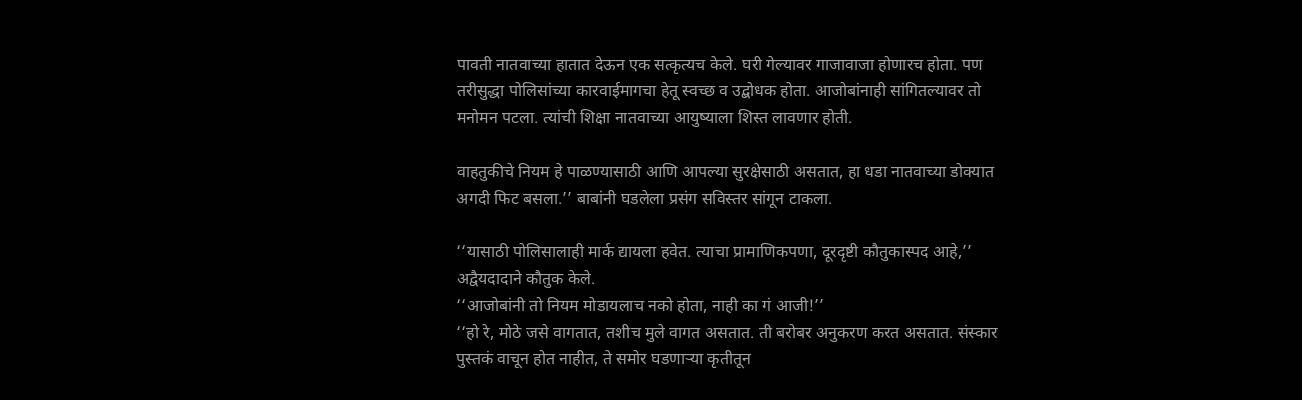पावती नातवाच्या हातात देऊन एक सत्कृत्यच केले. घरी गेल्यावर गाजावाजा होणारच होता. पण तरीसुद्धा पोलिसांच्या कारवाईमागचा हेतू स्वच्छ व उद्बोधक होता. आजोबांनाही सांगितल्यावर तो मनोमन पटला. त्यांची शिक्षा नातवाच्या आयुष्याला शिस्त लावणार होती.

वाहतुकीचे नियम हे पाळण्यासाठी आणि आपल्या सुरक्षेसाठी असतात, हा धडा नातवाच्या डोक्यात अगदी फिट बसला.’’ बाबांनी घडलेला प्रसंग सविस्तर सांगून टाकला.

‘‘यासाठी पोलिसालाही मार्क द्यायला हवेत. त्याचा प्रामाणिकपणा, दूरदृष्टी कौतुकास्पद आहे,’’ अद्वैयदादाने कौतुक केले.
‘‘आजोबांनी तो नियम मोडायलाच नको होता, नाही का गं आजी!’’
‘‘हो रे, मोठे जसे वागतात, तशीच मुले वागत असतात. ती बरोबर अनुकरण करत असतात. संस्कार पुस्तकं वाचून होत नाहीत, ते समोर घडणार्‍या कृतीतून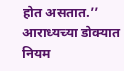होत असतात.’’
आराध्यच्या डोक्यात नियम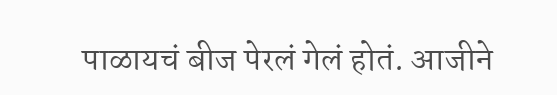पाळायचं बीज पेरलं गेलं होतं. आजीने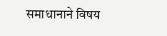समाधानाने विषय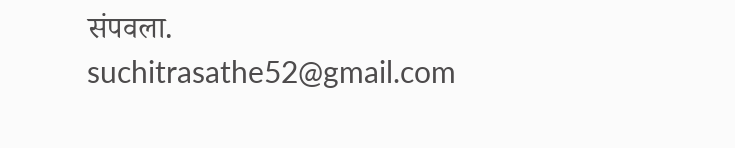संपवला.
suchitrasathe52@gmail.com